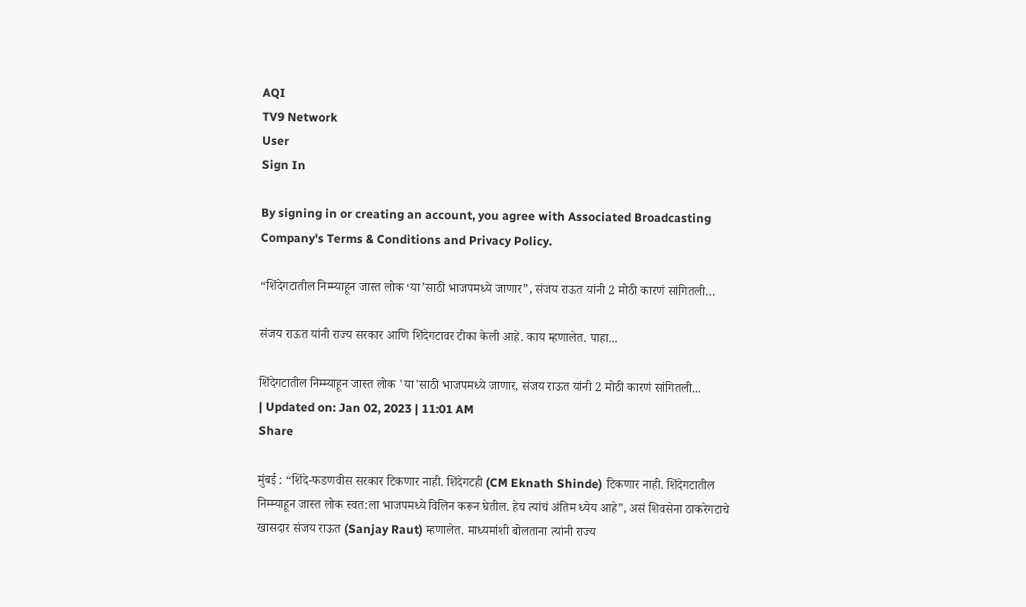AQI
TV9 Network
User
Sign In

By signing in or creating an account, you agree with Associated Broadcasting Company's Terms & Conditions and Privacy Policy.

“शिंदेगटातील निम्म्याहून जास्त लोक ‘या’साठी भाजपमध्ये जाणार”, संजय राऊत यांनी 2 मोठी कारणं सांगितली…

संजय राऊत यांनी राज्य सरकार आणि शिंदेगटावर टीका केली आहे. काय म्हणालेत. पाहा...

शिंदेगटातील निम्म्याहून जास्त लोक 'या'साठी भाजपमध्ये जाणार, संजय राऊत यांनी 2 मोठी कारणं सांगितली...
| Updated on: Jan 02, 2023 | 11:01 AM
Share

मुंबई : “शिंदे-फडणवीस सरकार टिकणार नाही. शिंदेगटही (CM Eknath Shinde) टिकणार नाही. शिंदेगटातील निम्म्याहून जास्त लोक स्वत:ला भाजपमध्ये विलिन करून घेतील. हेच त्यांचं अंतिम ध्येय आहे”, असं शिवसेना ठाकरेगटाचे खासदार संजय राऊत (Sanjay Raut) म्हणालेत. माध्यमांशी बोलताना त्यांनी राज्य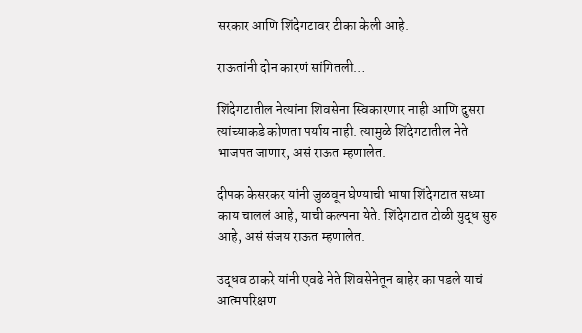सरकार आणि शिंदेगटावर टीका केली आहे.

राऊतांनी दोन कारणं सांगितली…

शिंदेगटातील नेत्यांना शिवसेना स्विकारणार नाही आणि दुसरा त्यांच्याकडे कोणता पर्याय नाही. त्यामुळे शिंदेगटातील नेते भाजपत जाणार, असं राऊत म्हणालेत.

दीपक केसरकर यांनी जुळवून घेण्याची भाषा शिंदेगटात सध्या काय चाललं आहे, याची कल्पना येते. शिंदेगटात टोळी युद्ध सुरु आहे, असं संजय राऊत म्हणालेत.

उद्धव ठाकरे यांनी एवढे नेते शिवसेनेतून बाहेर का पडले याचं आत्मपरिक्षण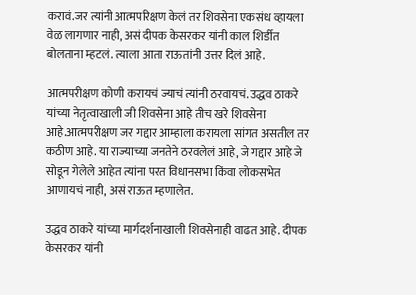करावं.जर त्यांनी आत्मपरिक्षण केलं तर शिवसेना एकसंध व्हायला वेळ लागणार नाही, असं दीपक केसरकर यांनी काल शिर्डीत बोलताना म्हटलं. त्याला आता राऊतांनी उत्तर दिलं आहे.

आत्मपरीक्षण कोणी करायचं ज्याचं त्यांनी ठरवायचं. उद्धव ठाकरे यांच्या नेतृत्वाखाली जी शिवसेना आहे तीच खरे शिवसेना आहे.आत्मपरीक्षण जर गद्दार आम्हाला करायला सांगत असतील तर कठीण आहे. या राज्याच्या जनतेने ठरवलेलं आहे, जे गद्दार आहे जे सोडून गेलेले आहेत त्यांना परत विधानसभा किंवा लोकसभेत आणायचं नाही, असं राऊत म्हणालेत.

उद्धव ठाकरे यांच्या मार्गदर्शनाखाली शिवसेनाही वाढत आहे. दीपक केसरकर यांनी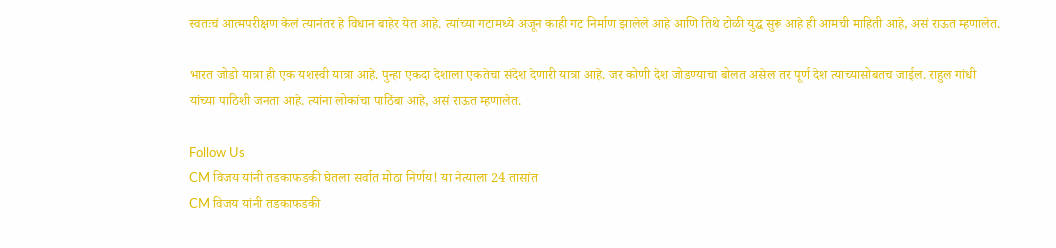स्वतःचं आत्मपरीक्षण केलं त्यानंतर हे विधान बाहेर येत आहे. त्यांच्या गटामध्ये अजून काही गट निर्माण झालेले आहे आणि तिथे टोळी युद्ध सुरू आहे ही आमची माहिती आहे, असं राऊत म्हणालेत.

भारत जोडो यात्रा ही एक यशस्वी यात्रा आहे. पुन्हा एकदा देशाला एकतेचा संदेश देणारी यात्रा आहे. जर कोणी देश जोडण्याचा बोलत असेल तर पूर्ण देश त्याच्यासोबतच जाईल. राहुल गांधी यांच्या पाठिशी जनता आहे. त्यांना लोकांचा पाठिंबा आहे, असं राऊत म्हणालेत.

Follow Us
CM विजय यांनी तडकाफडकी घेतला सर्वात मोठा निर्णय! या नेत्याला 24 तासांत
CM विजय यांनी तडकाफडकी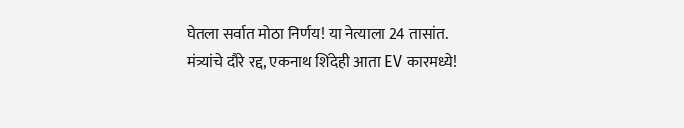घेतला सर्वात मोठा निर्णय! या नेत्याला 24 तासांत.
मंत्र्यांचे दौरे रद्द, एकनाथ शिंदेही आता EV कारमध्ये!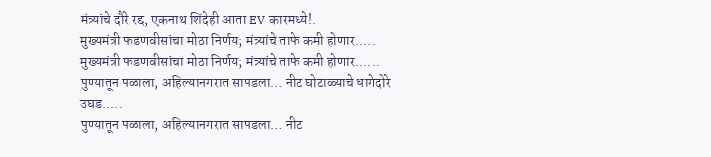मंत्र्यांचे दौरे रद्द, एकनाथ शिंदेही आता EV कारमध्ये!.
मुख्यमंत्री फडणवीसांचा मोठा निर्णय; मंत्र्यांचे ताफे कमी होणार.....
मुख्यमंत्री फडणवीसांचा मोठा निर्णय; मंत्र्यांचे ताफे कमी होणार......
पुण्यातून पळाला, अहिल्यानगरात सापडला… नीट घोटाळ्याचे धागेदोरे उघड.....
पुण्यातून पळाला, अहिल्यानगरात सापडला… नीट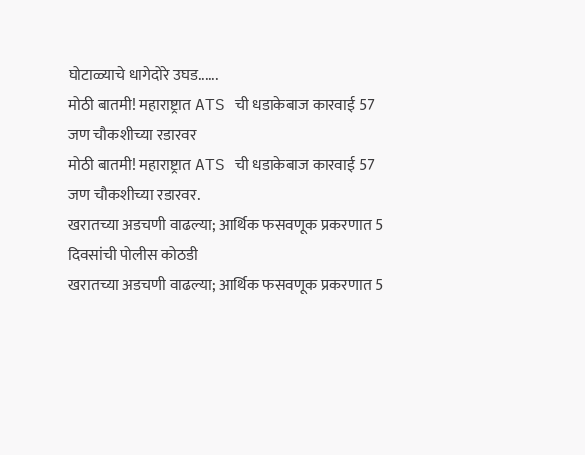घोटाळ्याचे धागेदोरे उघड......
मोठी बातमी! महाराष्ट्रात ATS ची धडाकेबाज कारवाई 57 जण चौकशीच्या रडारवर
मोठी बातमी! महाराष्ट्रात ATS ची धडाकेबाज कारवाई 57 जण चौकशीच्या रडारवर.
खरातच्या अडचणी वाढल्या; आर्थिक फसवणूक प्रकरणात 5 दिवसांची पोलीस कोठडी
खरातच्या अडचणी वाढल्या; आर्थिक फसवणूक प्रकरणात 5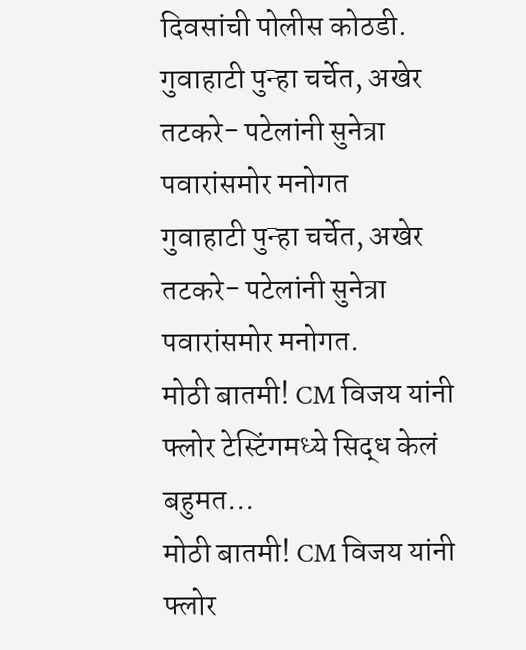दिवसांची पोलीस कोठडी.
गुवाहाटी पुन्हा चर्चेत, अखेर तटकरे- पटेलांनी सुनेत्रा पवारांसमोर मनोगत
गुवाहाटी पुन्हा चर्चेत, अखेर तटकरे- पटेलांनी सुनेत्रा पवारांसमोर मनोगत.
मोठी बातमी! CM विजय यांनी फ्लोर टेस्टिंगमध्ये सिद्ध केलं बहुमत...
मोठी बातमी! CM विजय यांनी फ्लोर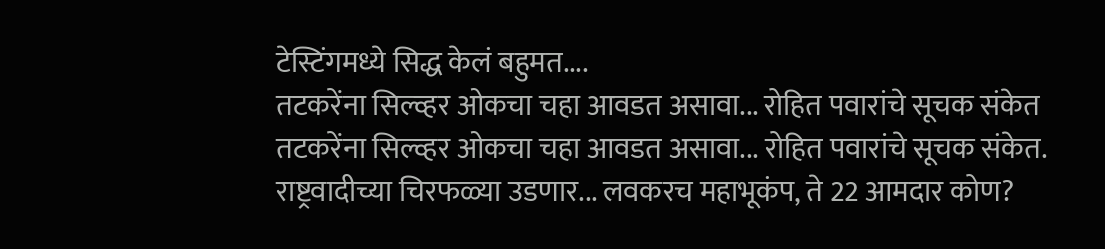टेस्टिंगमध्ये सिद्ध केलं बहुमत....
तटकरेंना सिल्व्हर ओकचा चहा आवडत असावा... रोहित पवारांचे सूचक संकेत
तटकरेंना सिल्व्हर ओकचा चहा आवडत असावा... रोहित पवारांचे सूचक संकेत.
राष्ट्रवादीच्या चिरफळ्या उडणार... लवकरच महाभूकंप, ते 22 आमदार कोण?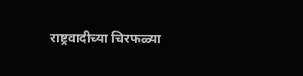राष्ट्रवादीच्या चिरफळ्या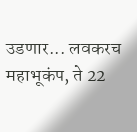उडणार... लवकरच महाभूकंप, ते 22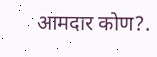आमदार कोण?.